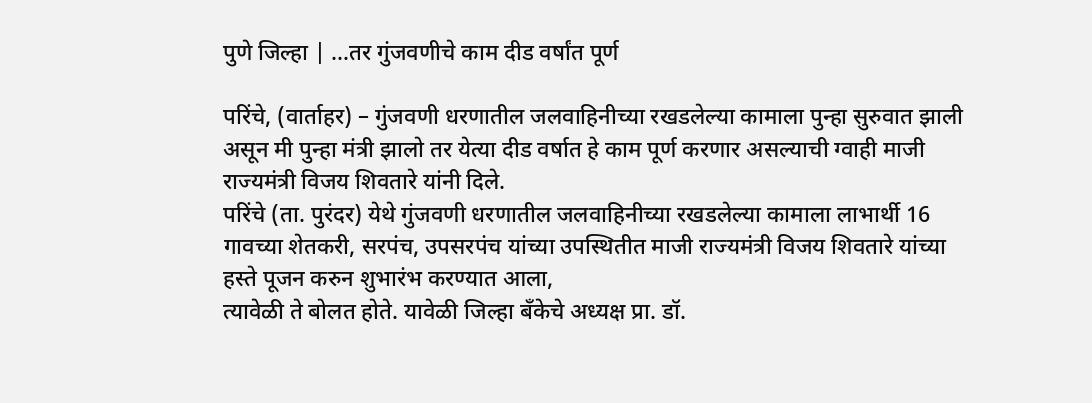पुणे जिल्हा | …तर गुंजवणीचे काम दीड वर्षांत पूर्ण

परिंचे, (वार्ताहर) – गुंजवणी धरणातील जलवाहिनीच्या रखडलेल्या कामाला पुन्हा सुरुवात झाली असून मी पुन्हा मंत्री झालो तर येत्या दीड वर्षात हे काम पूर्ण करणार असल्याची ग्वाही माजी राज्यमंत्री विजय शिवतारे यांनी दिले.
परिंचे (ता. पुरंदर) येथे गुंजवणी धरणातील जलवाहिनीच्या रखडलेल्या कामाला लाभार्थी 16 गावच्या शेतकरी, सरपंच, उपसरपंच यांच्या उपस्थितीत माजी राज्यमंत्री विजय शिवतारे यांच्या हस्ते पूजन करुन शुभारंभ करण्यात आला,
त्यावेळी ते बोलत होते. यावेळी जिल्हा बँकेचे अध्यक्ष प्रा. डॉ.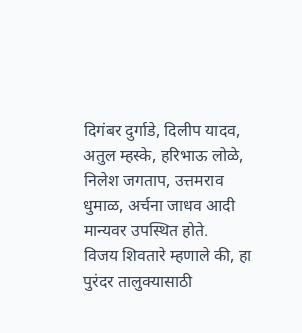दिगंबर दुर्गाडे, दिलीप यादव, अतुल म्हस्के, हरिभाऊ लोळे, निलेश जगताप, उत्तमराव धुमाळ, अर्चना जाधव आदी मान्यवर उपस्थित होते.
विजय शिवतारे म्हणाले की, हा पुरंदर तालुक्यासाठी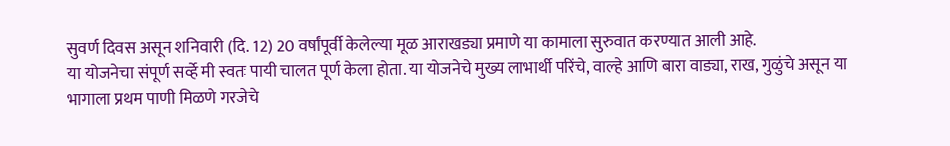सुवर्ण दिवस असून शनिवारी (दि. 12) 20 वर्षांपूर्वी केलेल्या मूळ आराखड्या प्रमाणे या कामाला सुरुवात करण्यात आली आहे.
या योजनेचा संपूर्ण सर्व्हे मी स्वतः पायी चालत पूर्ण केला होता. या योजनेचे मुख्य लाभार्थी परिंचे, वाल्हे आणि बारा वाड्या, राख, गुळुंचे असून या भागाला प्रथम पाणी मिळणे गरजेचे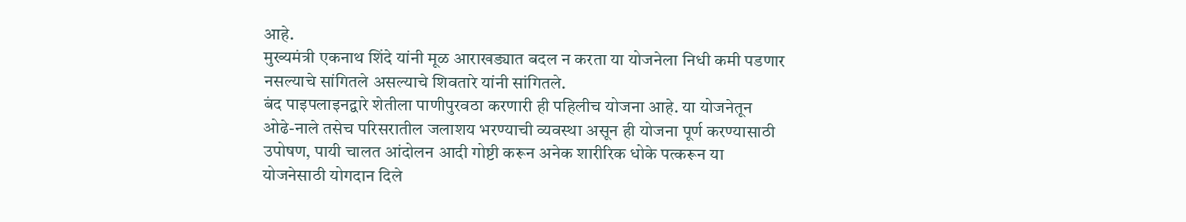आहे.
मुख्यमंत्री एकनाथ शिंदे यांनी मूळ आराखड्यात बदल न करता या योजनेला निधी कमी पडणार नसल्याचे सांगितले असल्याचे शिवतारे यांनी सांगितले.
बंद पाइपलाइनद्वारे शेतीला पाणीपुरवठा करणारी ही पहिलीच योजना आहे. या योजनेतून ओढे-नाले तसेच परिसरातील जलाशय भरण्याची व्यवस्था असून ही योजना पूर्ण करण्यासाठी उपोषण, पायी चालत आंदोलन आदी गोष्टी करून अनेक शारीरिक धोके पत्करून या योजनेसाठी योगदान दिले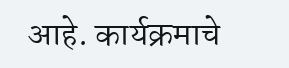आहे. कार्यक्रमाचे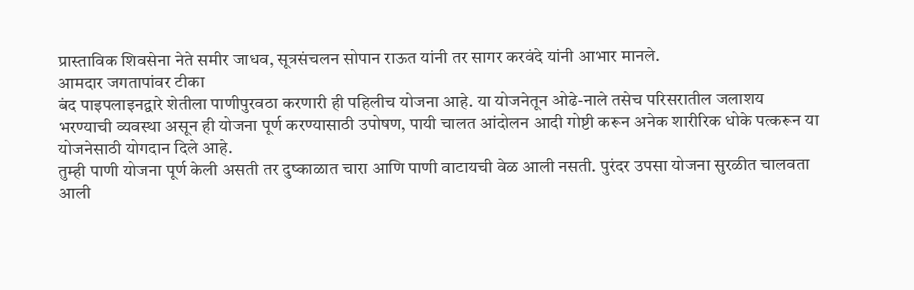प्रास्ताविक शिवसेना नेते समीर जाधव, सूत्रसंचलन सोपान राऊत यांनी तर सागर करवंदे यांनी आभार मानले.
आमदार जगतापांवर टीका
बंद पाइपलाइनद्वारे शेतीला पाणीपुरवठा करणारी ही पहिलीच योजना आहे. या योजनेतून ओढे-नाले तसेच परिसरातील जलाशय भरण्याची व्यवस्था असून ही योजना पूर्ण करण्यासाठी उपोषण, पायी चालत आंदोलन आदी गोष्टी करून अनेक शारीरिक धोके पत्करून या योजनेसाठी योगदान दिले आहे.
तुम्ही पाणी योजना पूर्ण केली असती तर दुष्काळात चारा आणि पाणी वाटायची वेळ आली नसती. पुरंदर उपसा योजना सुरळीत चालवता आली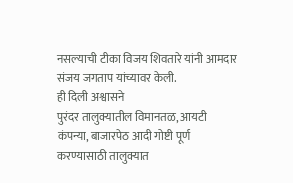नसल्याची टीका विजय शिवतारे यांनी आमदार संजय जगताप यांच्यावर केली.
ही दिली अश्वासने
पुरंदर तालुक्यातील विमानतळ, आयटी कंपन्या, बाजारपेठ आदी गोष्टी पूर्ण करण्यासाठी तालुक्यात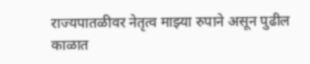राज्यपातळीवर नेतृत्व माझ्या रुपाने असून पुढील काळात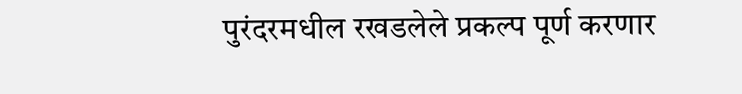पुरंदरमधील रखडलेले प्रकल्प पूर्ण करणार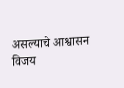असल्याचे आश्वासन विजय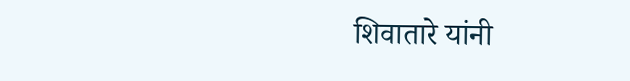शिवातारे यांनी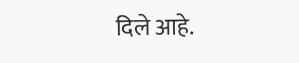दिले आहे.